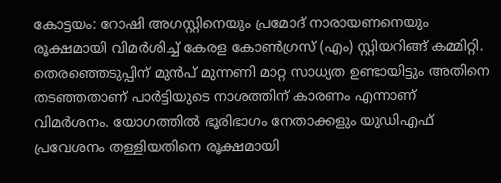കോട്ടയം: റോഷി അഗസ്റ്റിനെയും പ്രമോദ് നാരായണനെയും രൂക്ഷമായി വിമർശിച്ച് കേരള കോൺഗ്രസ് (എം) സ്റ്റിയറിങ്ങ് കമ്മിറ്റി. തെരഞ്ഞെടുപ്പിന് മുൻപ് മുന്നണി മാറ്റ സാധ്യത ഉണ്ടായിട്ടും അതിനെ തടഞ്ഞതാണ് പാർട്ടിയുടെ നാശത്തിന് കാരണം എന്നാണ് വിമർശനം. യോഗത്തിൽ ഭൂരിഭാഗം നേതാക്കളും യുഡിഎഫ് പ്രവേശനം തള്ളിയതിനെ രൂക്ഷമായി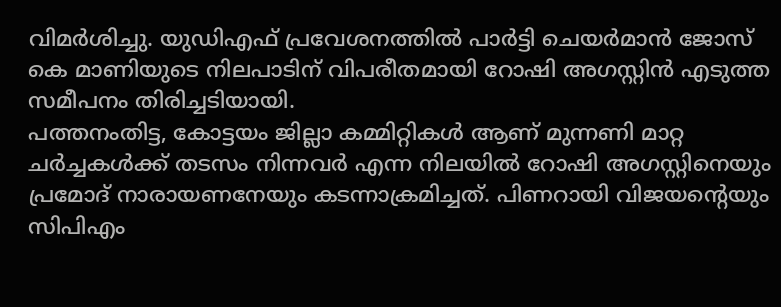വിമർശിച്ചു. യുഡിഎഫ് പ്രവേശനത്തിൽ പാർട്ടി ചെയർമാൻ ജോസ് കെ മാണിയുടെ നിലപാടിന് വിപരീതമായി റോഷി അഗസ്റ്റിൻ എടുത്ത സമീപനം തിരിച്ചടിയായി.
പത്തനംതിട്ട, കോട്ടയം ജില്ലാ കമ്മിറ്റികൾ ആണ് മുന്നണി മാറ്റ ചർച്ചകൾക്ക് തടസം നിന്നവർ എന്ന നിലയിൽ റോഷി അഗസ്റ്റിനെയും പ്രമോദ് നാരായണനേയും കടന്നാക്രമിച്ചത്. പിണറായി വിജയൻ്റെയും സിപിഎം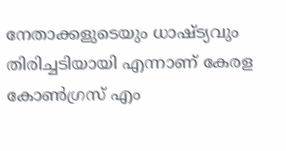നേതാക്കളുടെയും ധാഷ്ട്യവും തിരിച്ചടിയായി എന്നാണ് കേരള കോൺഗ്രസ് എം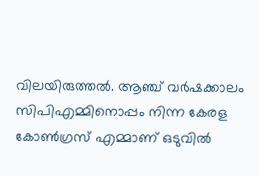വിലയിരുത്തൽ. ആഞ്ച് വർഷക്കാലം സിപിഎമ്മിനൊപ്പം നിന്ന കേരള കോൺഗ്രസ് എമ്മാണ് ഒടുവിൽ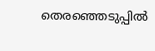തെരഞ്ഞെടുപ്പിൽ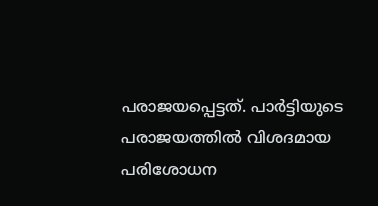പരാജയപ്പെട്ടത്. പാർട്ടിയുടെ പരാജയത്തിൽ വിശദമായ പരിശോധന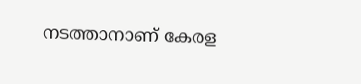നടത്താനാണ് കേരള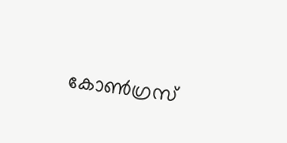കോൺഗ്രസ്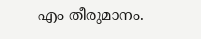എം തീരുമാനം.